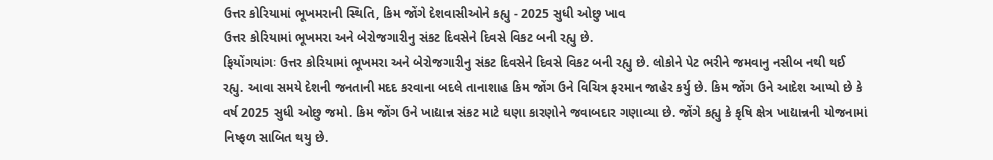ઉત્તર કોરિયામાં ભૂખમરાની સ્થિતિ, કિમ જોંગે દેશવાસીઓને કહ્યુ - 2025 સુધી ઓછુ ખાવ
ઉત્તર કોરિયામાં ભૂખમરા અને બેરોજગારીનુ સંકટ દિવસેને દિવસે વિકટ બની રહ્યુ છે.
ફિયોંગયાંગઃ ઉત્તર કોરિયામાં ભૂખમરા અને બેરોજગારીનુ સંકટ દિવસેને દિવસે વિકટ બની રહ્યુ છે. લોકોને પેટ ભરીને જમવાનુ નસીબ નથી થઈ રહ્યુ. આવા સમયે દેશની જનતાની મદદ કરવાના બદલે તાનાશાહ કિમ જોંગ ઉને વિચિત્ર ફરમાન જાહેર કર્યુ છે. કિમ જોંગ ઉને આદેશ આપ્યો છે કે વર્ષ 2025 સુધી ઓછુ જમો. કિમ જોંગ ઉને ખાદ્યાન્ન સંકટ માટે ઘણા કારણોને જવાબદાર ગણાવ્યા છે. જોંગે કહ્યુ કે કૃષિ ક્ષેત્ર ખાદ્યાન્નની યોજનામાં નિષ્ફળ સાબિત થયુ છે.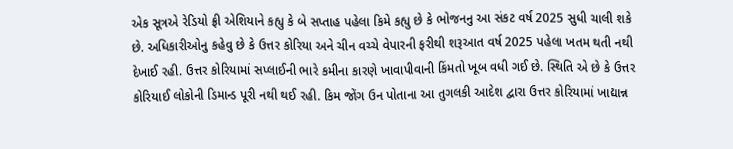એક સૂત્રએ રેડિયો ફ્રી એશિયાને કહ્યુ કે બે સપ્તાહ પહેલા કિમે કહ્યુ છે કે ભોજનનુ આ સંકટ વર્ષ 2025 સુધી ચાલી શકે છે. અધિકારીઓનુ કહેવુ છે કે ઉત્તર કોરિયા અને ચીન વચ્ચે વેપારની ફરીથી શરૂઆત વર્ષ 2025 પહેલા ખતમ થતી નથી દેખાઈ રહી. ઉત્તર કોરિયામાં સપ્લાઈની ભારે કમીના કારણે ખાવાપીવાની કિંમતો ખૂબ વધી ગઈ છે. સ્થિતિ એ છે કે ઉત્તર કોરિયાઈ લોકોની ડિમાન્ડ પૂરી નથી થઈ રહી. કિમ જોંગ ઉન પોતાના આ તુગલકી આદેશ દ્વારા ઉત્તર કોરિયામાં ખાદ્યાન્ન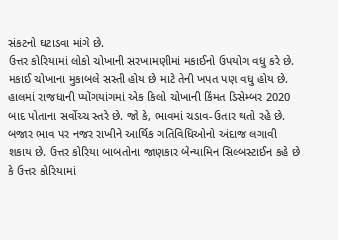સંકટનો ઘટાડવા માંગે છે.
ઉત્તર કોરિયામાં લોકો ચોખાની સરખામણીમાં મકાઈનો ઉપયોગ વધુ કરે છે. મકાઈ ચોખાના મુકાબલે સસ્તી હોય છે માટે તેની ખપત પણ વધુ હોય છે. હાલમાં રાજધાની પ્યોંગયાંગમાં એક કિલો ચોખાની કિંમત ડિસેમ્બર 2020 બાદ પોતાના સર્વોચ્ચ સ્તરે છે. જો કે, ભાવમાં ચડાવ-ઉતાર થતો રહે છે. બજાર ભાવ પર નજર રાખીને આર્થિક ગતિવિધિઓનો અંદાજ લગાવી શકાય છે. ઉત્તર કોરિયા બાબતોના જાણકાર બેન્યામિન સિલ્બસ્ટાઈન કહે છે કે ઉત્તર કોરિયામાં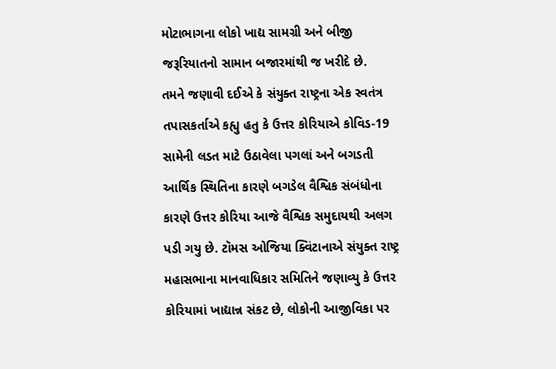મોટાભાગના લોકો ખાદ્ય સામગ્રી અને બીજી જરૂરિયાતનો સામાન બજારમાંથી જ ખરીદે છે.
તમને જણાવી દઈએ કે સંયુક્ત રાષ્ટ્રના એક સ્વતંત્ર તપાસકર્તાએ કહ્યુ હતુ કે ઉત્તર કોરિયાએ કોવિડ-19 સામેની લડત માટે ઉઠાવેલા પગલાં અને બગડતી આર્થિક સ્થિતિના કારણે બગડેલ વૈશ્વિક સંબંધોના કારણે ઉત્તર કોરિયા આજે વૈશ્વિક સમુદાયથી અલગ પડી ગયુ છે. ટૉમસ ઓજિયા ક્વિંટાનાએ સંયુક્ત રાષ્ટ્ર મહાસભાના માનવાધિકાર સમિતિને જણાવ્યુ કે ઉત્તર કોરિયામાં ખાદ્યાન્ન સંકટ છે, લોકોની આજીવિકા પર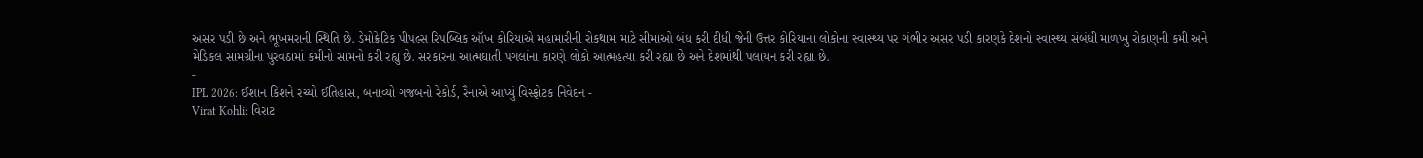અસર પડી છે અને ભૂખમરાની સ્થિતિ છે. ડેમોક્રેટિક પીપલ્સ રિપબ્લિક ઑખ કોરિયાએ મહામારીની રોકથામ માટે સીમાઓ બંધ કરી દીધી જેની ઉત્તર કોરિયાના લોકોના સ્વાસ્થ્ય પર ગંભીર અસર પડી કારણકે દેશનો સ્વાસ્થ્ય સંબંધી માળખુ રોકાણની કમી અને મેડિકલ સામગ્રીના પુરવઠામાં કમીનો સામનો કરી રહ્યુ છે. સરકારના આત્મઘાતી પગલાંના કારણે લોકો આત્મહત્યા કરી રહ્યા છે અને દેશમાંથી પલાયન કરી રહ્યા છે.
-
IPL 2026: ઈશાન કિશને રચ્યો ઈતિહાસ, બનાવ્યો ગજબનો રેકોર્ડ, રૈનાએ આપ્યું વિસ્ફોટક નિવેદન -
Virat Kohli: વિરાટ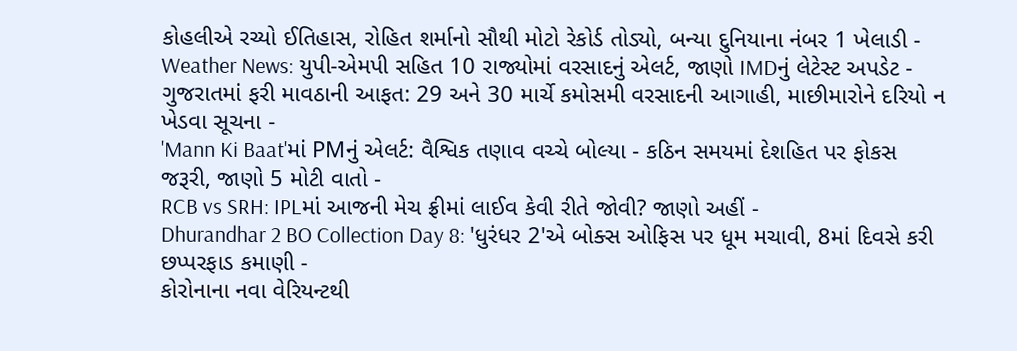કોહલીએ રચ્યો ઈતિહાસ, રોહિત શર્માનો સૌથી મોટો રેકોર્ડ તોડ્યો, બન્યા દુનિયાના નંબર 1 ખેલાડી -
Weather News: યુપી-એમપી સહિત 10 રાજ્યોમાં વરસાદનું એલર્ટ, જાણો IMDનું લેટેસ્ટ અપડેટ -
ગુજરાતમાં ફરી માવઠાની આફત: 29 અને 30 માર્ચે કમોસમી વરસાદની આગાહી, માછીમારોને દરિયો ન ખેડવા સૂચના -
'Mann Ki Baat'માં PMનું એલર્ટ: વૈશ્વિક તણાવ વચ્ચે બોલ્યા - કઠિન સમયમાં દેશહિત પર ફોકસ જરૂરી, જાણો 5 મોટી વાતો -
RCB vs SRH: IPLમાં આજની મેચ ફ્રીમાં લાઈવ કેવી રીતે જોવી? જાણો અહીં -
Dhurandhar 2 BO Collection Day 8: 'ધુરંધર 2'એ બોક્સ ઓફિસ પર ધૂમ મચાવી, 8માં દિવસે કરી છપ્પરફાડ કમાણી -
કોરોનાના નવા વેરિયન્ટથી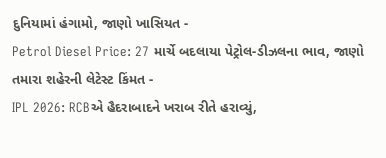દુનિયામાં હંગામો, જાણો ખાસિયત -
Petrol Diesel Price: 27 માર્ચે બદલાયા પેટ્રોલ-ડીઝલના ભાવ, જાણો તમારા શહેરની લેટેસ્ટ કિંમત -
IPL 2026: RCBએ હૈદરાબાદને ખરાબ રીતે હરાવ્યું,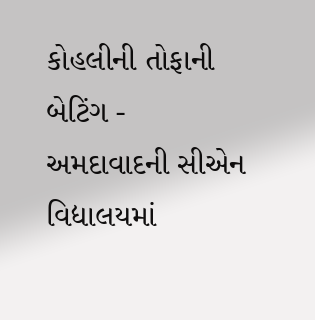કોહલીની તોફાની બેટિંગ -
અમદાવાદની સીએન વિદ્યાલયમાં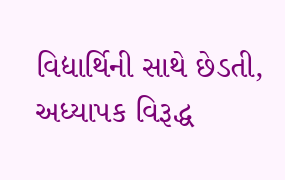વિદ્યાર્થિની સાથે છેડતી, અધ્યાપક વિરૂદ્ધ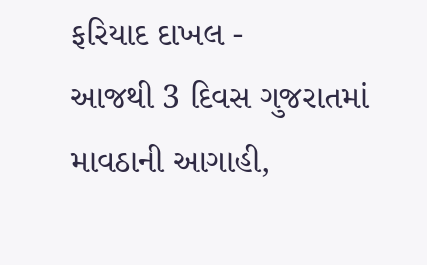ફરિયાદ દાખલ -
આજથી 3 દિવસ ગુજરાતમાં માવઠાની આગાહી,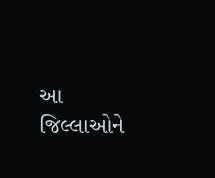આ જિલ્લાઓને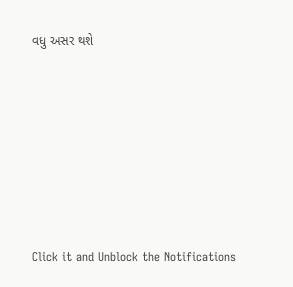વધુ અસર થશે








Click it and Unblock the Notifications